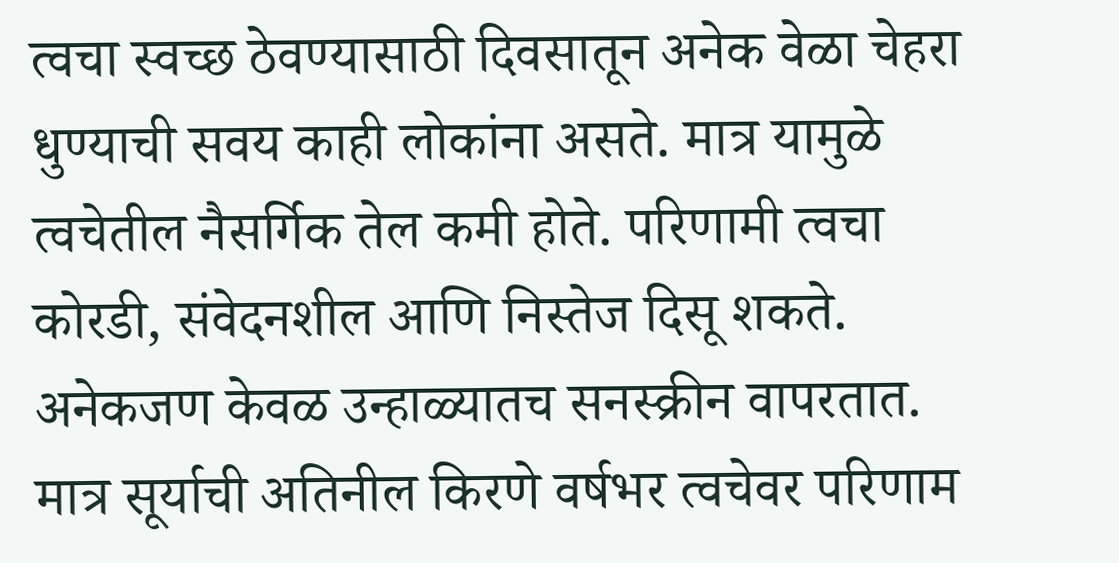त्वचा स्वच्छ ठेवण्यासाठी दिवसातून अनेक वेळा चेहरा धुण्याची सवय काही लोकांना असते. मात्र यामुळे त्वचेतील नैसर्गिक तेल कमी होते. परिणामी त्वचा कोरडी, संवेदनशील आणि निस्तेज दिसू शकते.
अनेकजण केवळ उन्हाळ्यातच सनस्क्रीन वापरतात. मात्र सूर्याची अतिनील किरणे वर्षभर त्वचेवर परिणाम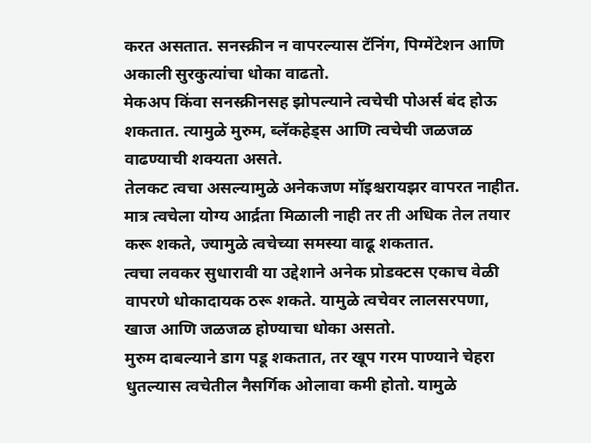करत असतात. सनस्क्रीन न वापरल्यास टॅनिंग, पिग्मेंटेशन आणि अकाली सुरकुत्यांचा धोका वाढतो.
मेकअप किंवा सनस्क्रीनसह झोपल्याने त्वचेची पोअर्स बंद होऊ शकतात. त्यामुळे मुरुम, ब्लॅकहेड्स आणि त्वचेची जळजळ वाढण्याची शक्यता असते.
तेलकट त्वचा असल्यामुळे अनेकजण मॉइश्चरायझर वापरत नाहीत. मात्र त्वचेला योग्य आर्द्रता मिळाली नाही तर ती अधिक तेल तयार करू शकते, ज्यामुळे त्वचेच्या समस्या वाढू शकतात.
त्वचा लवकर सुधारावी या उद्देशाने अनेक प्रोडक्टस एकाच वेळी वापरणे धोकादायक ठरू शकते. यामुळे त्वचेवर लालसरपणा, खाज आणि जळजळ होण्याचा धोका असतो.
मुरुम दाबल्याने डाग पडू शकतात, तर खूप गरम पाण्याने चेहरा धुतल्यास त्वचेतील नैसर्गिक ओलावा कमी होतो. यामुळे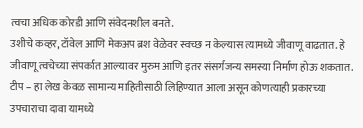त्वचा अधिक कोरडी आणि संवेदनशील बनते.
उशीचे कव्हर, टॉवेल आणि मेकअप ब्रश वेळेवर स्वच्छ न केल्यास त्यामध्ये जीवाणू वाढतात. हे जीवाणू त्वचेच्या संपर्कात आल्यावर मुरुम आणि इतर संसर्गजन्य समस्या निर्माण होऊ शकतात.
टीप – हा लेख केवळ सामान्य माहितीसाठी लिहिण्यात आला असून कोणत्याही प्रकारच्या उपचाराचा दावा यामध्ये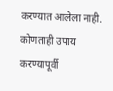करण्यात आलेला नाही. कोणताही उपाय करण्यापूर्वी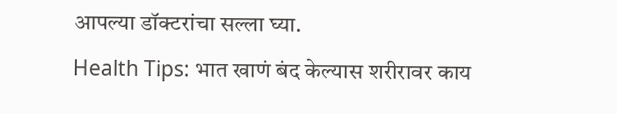आपल्या डॉक्टरांचा सल्ला घ्या.
Health Tips: भात खाणं बंद केल्यास शरीरावर काय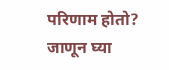परिणाम होतो? जाणून घ्या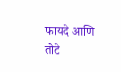फायदे आणि तोटे